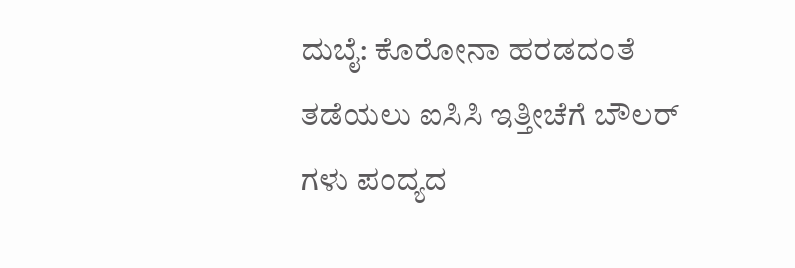ದುಬೈ: ಕೊರೋನಾ ಹರಡದಂತೆ ತಡೆಯಲು ಐಸಿಸಿ ಇತ್ತೀಚೆಗೆ ಬೌಲರ್ ಗಳು ಪಂದ್ಯದ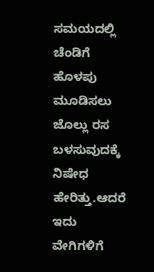ಸಮಯದಲ್ಲಿ ಚೆಂಡಿಗೆ ಹೊಳಪು ಮೂಡಿಸಲು ಜೊಲ್ಲು ರಸ ಬಳಸುವುದಕ್ಕೆ ನಿಷೇಧ ಹೇರಿತ್ತು.ಆದರೆ ಇದು ವೇಗಿಗಳಿಗೆ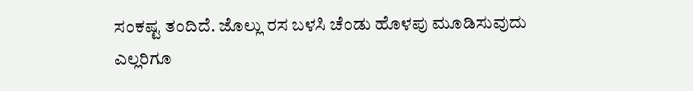ಸಂಕಷ್ಟ ತಂದಿದೆ. ಜೊಲ್ಲು ರಸ ಬಳಸಿ ಚೆಂಡು ಹೊಳಪು ಮೂಡಿಸುವುದು ಎಲ್ಲರಿಗೂ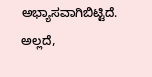ಅಭ್ಯಾಸವಾಗಿಬಿಟ್ಟಿದೆ. ಅಲ್ಲದೆ,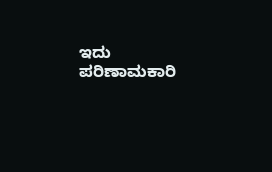ಇದು ಪರಿಣಾಮಕಾರಿ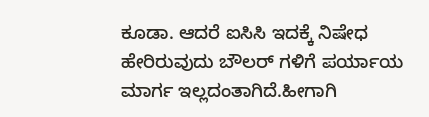ಕೂಡಾ. ಆದರೆ ಐಸಿಸಿ ಇದಕ್ಕೆ ನಿಷೇಧ ಹೇರಿರುವುದು ಬೌಲರ್ ಗಳಿಗೆ ಪರ್ಯಾಯ ಮಾರ್ಗ ಇಲ್ಲದಂತಾಗಿದೆ.ಹೀಗಾಗಿ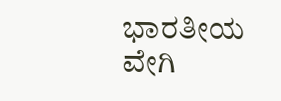ಭಾರತೀಯ ವೇಗಿ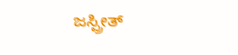ಜಸ್ಪ್ರೀತ್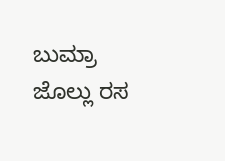ಬುಮ್ರಾ ಜೊಲ್ಲು ರಸ